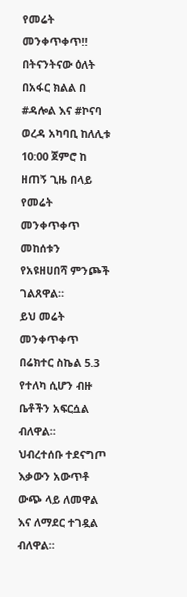የመሬት መንቀጥቀጥ‼
በትናንትናው ዕለት በአፋር ክልል በ #ዳሎል እና #ኮናባ ወረዳ አካባቢ ከለሊቱ 10:00 ጀምሮ ከ ዘጠኝ ጊዜ በላይ የመሬት መንቀጥቀጥ መከሰቱን የአዩዘሀበሻ ምንጮች ገልጸዋል።
ይህ መሬት መንቀጥቀጥ በሬክተር ስኬል 5.3 የተለካ ሲሆን ብዙ ቤቶችን አፍርሷል ብለዋል።
ህብረተሰቡ ተደናግጦ እቃውን አውጥቶ ውጭ ላይ ለመዋል እና ለማደር ተገዷል ብለዋል።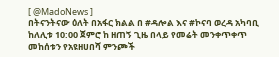[ @MadoNews ]
በትናንትናው ዕለት በአፋር ክልል በ #ዳሎል እና #ኮናባ ወረዳ አካባቢ ከለሊቱ 10:00 ጀምሮ ከ ዘጠኝ ጊዜ በላይ የመሬት መንቀጥቀጥ መከሰቱን የአዩዘሀበሻ ምንጮች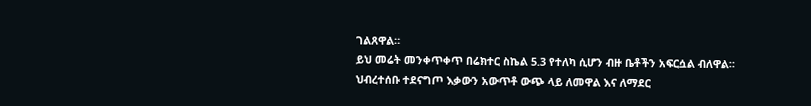ገልጸዋል።
ይህ መሬት መንቀጥቀጥ በሬክተር ስኬል 5.3 የተለካ ሲሆን ብዙ ቤቶችን አፍርሷል ብለዋል።
ህብረተሰቡ ተደናግጦ እቃውን አውጥቶ ውጭ ላይ ለመዋል እና ለማደር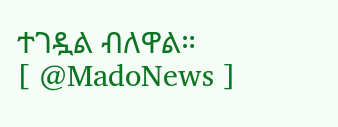ተገዷል ብለዋል።
[ @MadoNews ]